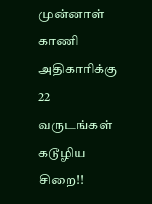முன்னாள் காணி அதிகாரிக்கு 22 வருடங்கள் கடூழிய சிறை!!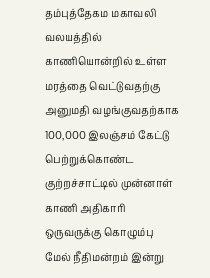தம்புத்தேகம மகாவலி வலயத்தில் காணியொன்றில் உள்ள மரத்தை வெட்டுவதற்கு அனுமதி வழங்குவதற்காக 100,000 இலஞ்சம் கேட்டு பெற்றுக்கொண்ட குற்றச்சாட்டில் முன்னாள் காணி அதிகாரி ஒருவருக்கு கொழும்பு மேல் நீதிமன்றம் இன்று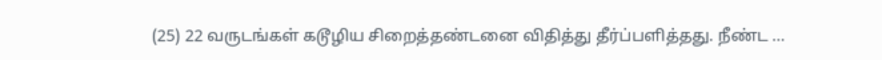(25) 22 வருடங்கள் கடூழிய சிறைத்தண்டனை விதித்து தீர்ப்பளித்தது. நீண்ட …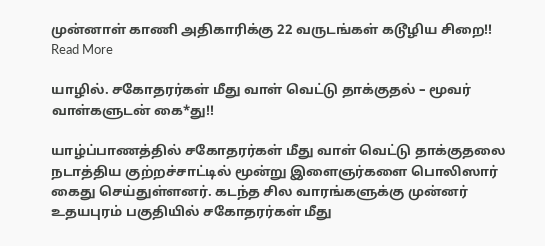முன்னாள் காணி அதிகாரிக்கு 22 வருடங்கள் கடூழிய சிறை!! Read More

யாழில். சகோதரர்கள் மீது வாள் வெட்டு தாக்குதல் – மூவர் வாள்களுடன் கை*து!!

யாழ்ப்பாணத்தில் சகோதரர்கள் மீது வாள் வெட்டு தாக்குதலை நடாத்திய குற்றச்சாட்டில் மூன்று இளைஞர்களை பொலிஸார் கைது செய்துள்ளனர். கடந்த சில வாரங்களுக்கு முன்னர் உதயபுரம் பகுதியில் சகோதரர்கள் மீது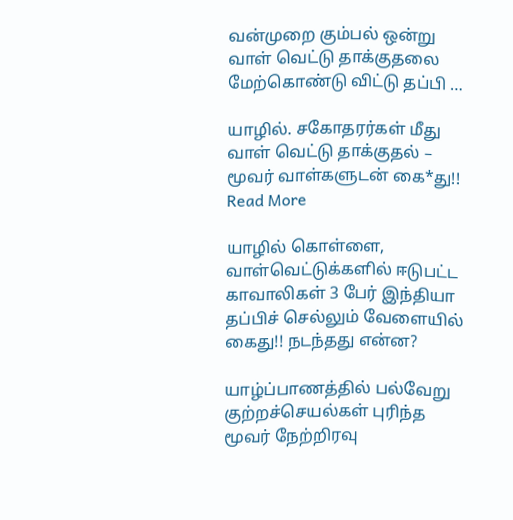வன்முறை கும்பல் ஒன்று வாள் வெட்டு தாக்குதலை மேற்கொண்டு விட்டு தப்பி …

யாழில். சகோதரர்கள் மீது வாள் வெட்டு தாக்குதல் – மூவர் வாள்களுடன் கை*து!! Read More

யாழில் கொள்ளை, வாள்வெட்டுக்களில் ஈடுபட்ட காவாலிகள் 3 பேர் இந்தியா தப்பிச் செல்லும் வேளையில் கைது!! நடந்தது என்ன?

யாழ்ப்பாணத்தில் பல்வேறு குற்றச்செயல்கள் புரிந்த மூவர் நேற்றிரவு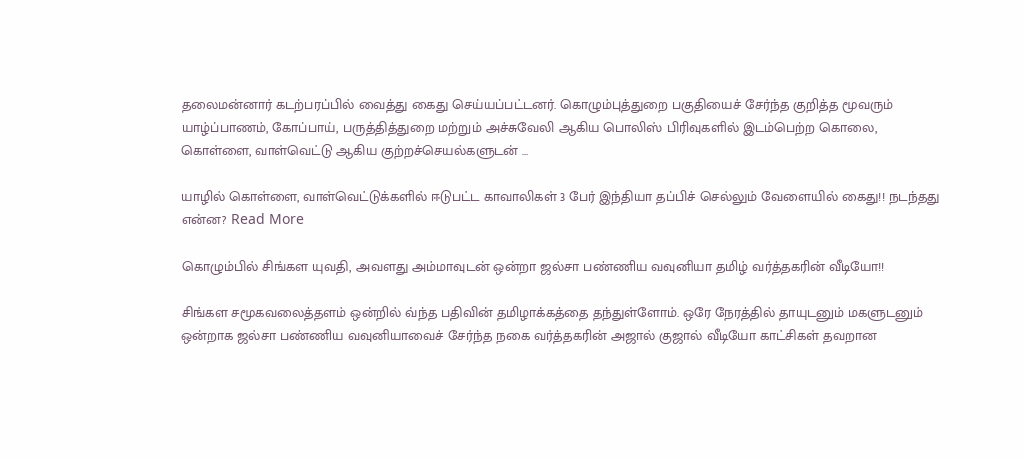தலைமன்னார் கடற்பரப்பில் வைத்து கைது செய்யப்பட்டனர். கொழும்புத்துறை பகுதியைச் சேர்ந்த குறித்த மூவரும் யாழ்ப்பாணம், கோப்பாய், பருத்தித்துறை மற்றும் அச்சுவேலி ஆகிய பொலிஸ் பிரிவுகளில் இடம்பெற்ற கொலை, கொள்ளை, வாள்வெட்டு ஆகிய குற்றச்செயல்களுடன் …

யாழில் கொள்ளை, வாள்வெட்டுக்களில் ஈடுபட்ட காவாலிகள் 3 பேர் இந்தியா தப்பிச் செல்லும் வேளையில் கைது!! நடந்தது என்ன? Read More

கொழும்பில் சிங்கள யுவதி, அவளது அம்மாவுடன் ஒன்றா ஜல்சா பண்ணிய வவுனியா தமிழ் வர்த்தகரின் வீடியோ!!

சிங்கள சமூகவலைத்தளம் ஒன்றில் வ்ந்த பதிவின் தமிழாக்கத்தை தந்துள்ளோம். ஒரே நேரத்தில் தாயுடனும் மகளுடனும் ஒன்றாக ஜல்சா பண்ணிய வவுனியாவைச் சேர்ந்த நகை வர்த்தகரின் அஜால் குஜால் வீடியோ காட்சிகள் தவறான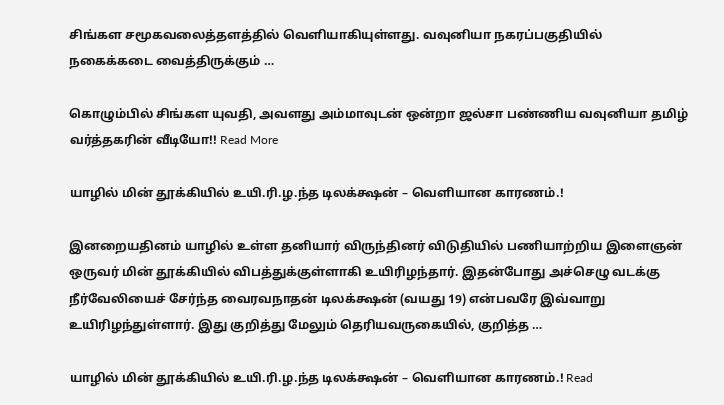சிங்கள சமூகவலைத்தளத்தில் வெளியாகியுள்ளது. வவுனியா நகரப்பகுதியில் நகைக்கடை வைத்திருக்கும் …

கொழும்பில் சிங்கள யுவதி, அவளது அம்மாவுடன் ஒன்றா ஜல்சா பண்ணிய வவுனியா தமிழ் வர்த்தகரின் வீடியோ!! Read More

யாழில் மின் தூக்கியில் உயி.ரி.ழ.ந்த டிலக்க்ஷன் – வெளியான காரணம்.!

இனறையதினம் யாழில் உள்ள தனியார் விருந்தினர் விடுதியில் பணியாற்றிய இளைஞன் ஒருவர் மின் தூக்கியில் விபத்துக்குள்ளாகி உயிரிழந்தார். இதன்போது அச்செழு வடக்கு நீர்வேலியைச் சேர்ந்த வைரவநாதன் டிலக்க்ஷன் (வயது 19) என்பவரே இவ்வாறு உயிரிழந்துள்ளார். இது குறித்து மேலும் தெரியவருகையில், குறித்த …

யாழில் மின் தூக்கியில் உயி.ரி.ழ.ந்த டிலக்க்ஷன் – வெளியான காரணம்.! Read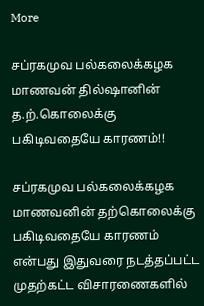More

சப்ரகமுவ பல்கலைக்கழக மாணவன் தில்ஷானின் த.ற்.கொலைக்கு பகிடிவதையே காரணம்!!

சப்ரகமுவ பல்கலைக்கழக மாணவனின் தற்கொலைக்கு பகிடிவதையே காரணம் என்பது இதுவரை நடத்தப்பட்ட முதற்கட்ட விசாரணைகளில்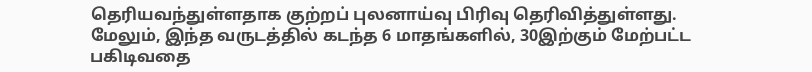தெரியவந்துள்ளதாக குற்றப் புலனாய்வு பிரிவு தெரிவித்துள்ளது. மேலும், இந்த வருடத்தில் கடந்த 6 மாதங்களில், 30இற்கும் மேற்பட்ட பகிடிவதை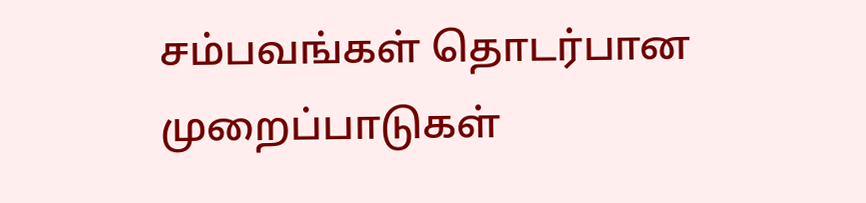சம்பவங்கள் தொடர்பான முறைப்பாடுகள்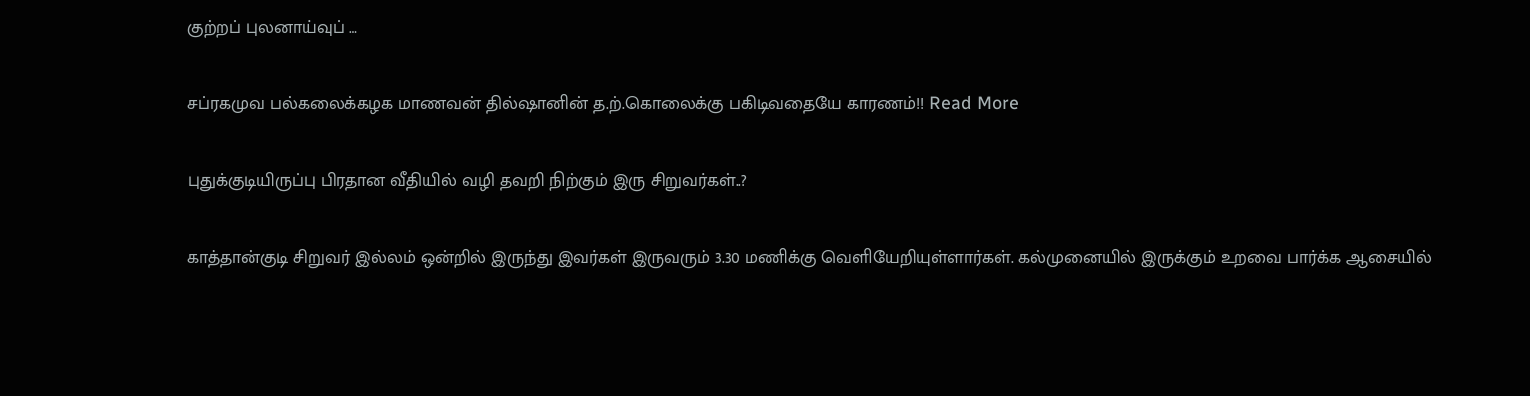குற்றப் புலனாய்வுப் …

சப்ரகமுவ பல்கலைக்கழக மாணவன் தில்ஷானின் த.ற்.கொலைக்கு பகிடிவதையே காரணம்!! Read More

புதுக்குடியிருப்பு பிரதான வீதியில் வழி தவறி நிற்கும் இரு சிறுவர்கள்..?

காத்தான்குடி சிறுவர் இல்லம் ஒன்றில் இருந்து இவர்கள் இருவரும் 3.30 மணிக்கு வெளியேறியுள்ளார்கள். கல்முனையில் இருக்கும் உறவை பார்க்க ஆசையில்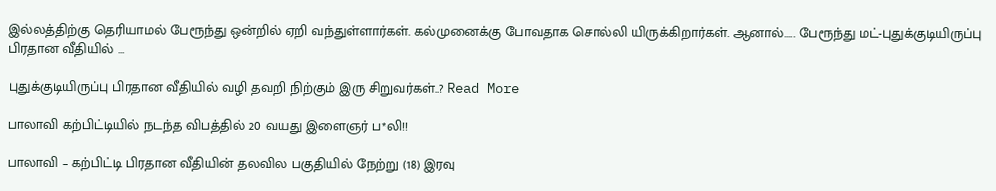இல்லத்திற்கு தெரியாமல் பேரூந்து ஒன்றில் ஏறி வந்துள்ளார்கள். கல்முனைக்கு போவதாக சொல்லி யிருக்கிறார்கள். ஆனால்….. பேரூந்து மட்-புதுக்குடியிருப்பு பிரதான வீதியில் …

புதுக்குடியிருப்பு பிரதான வீதியில் வழி தவறி நிற்கும் இரு சிறுவர்கள்..? Read More

பாலாவி கற்பிட்டியில் நடந்த விபத்தில் 20 வயது இளைஞர் ப*லி!!

பாலாவி – கற்பிட்டி பிரதான வீதியின் தலவில பகுதியில் நேற்று (18) இரவு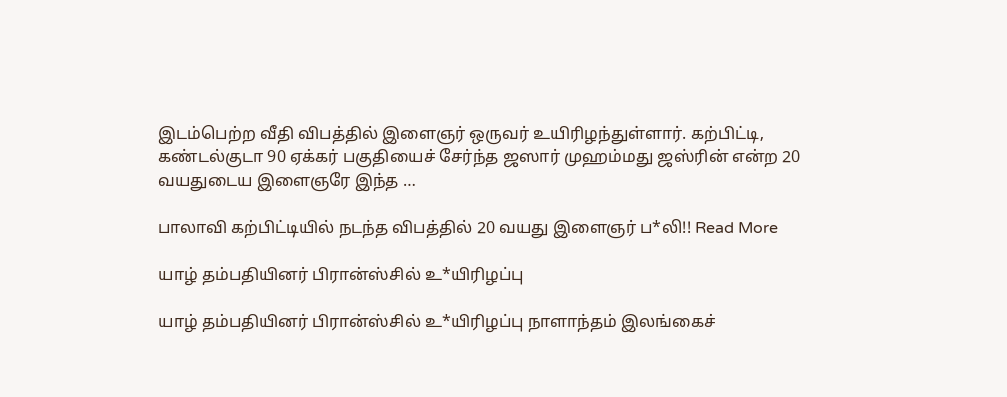இடம்பெற்ற வீதி விபத்தில் இளைஞர் ஒருவர் உயிரிழந்துள்ளார். கற்பிட்டி, கண்டல்குடா 90 ஏக்கர் பகுதியைச் சேர்ந்த ஜஸார் முஹம்மது ஜஸ்ரின் என்ற 20 வயதுடைய இளைஞரே இந்த …

பாலாவி கற்பிட்டியில் நடந்த விபத்தில் 20 வயது இளைஞர் ப*லி!! Read More

யாழ் தம்பதியினர் பிரான்ஸ்சில் உ*யிரிழப்பு

யாழ் தம்பதியினர் பிரான்ஸ்சில் உ*யிரிழப்பு நாளாந்தம் இலங்கைச்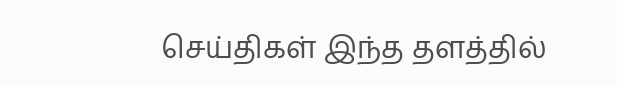செய்திகள் இந்த தளத்தில்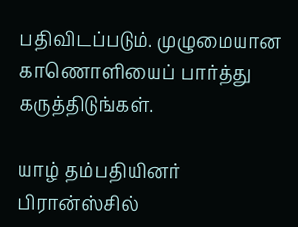பதிவிடப்படும். முழுமையான காணொளியைப் பார்த்து கருத்திடுங்கள்.

யாழ் தம்பதியினர் பிரான்ஸ்சில்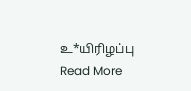உ*யிரிழப்பு Read More